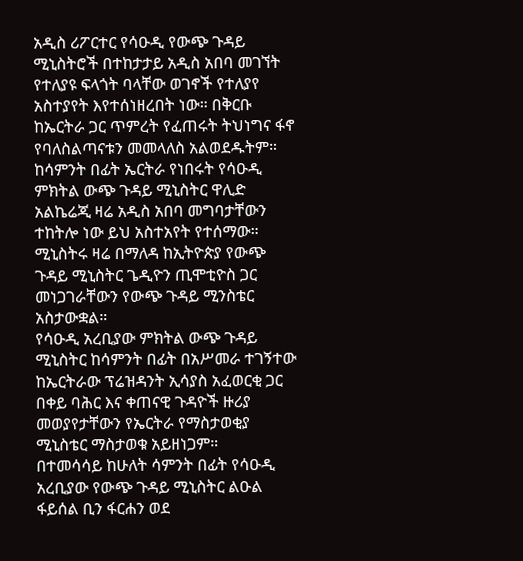አዲስ ሪፖርተር የሳዑዲ የውጭ ጉዳይ ሚኒስትሮች በተከታታይ አዲስ አበባ መገኘት የተለያዩ ፍላጎት ባላቸው ወገኖች የተለያየ አስተያየት እየተሰነዘረበት ነው። በቅርቡ ከኤርትራ ጋር ጥምረት የፈጠሩት ትህነግና ፋኖ የባለስልጣናቱን መመላለስ አልወደዱትም።
ከሳምንት በፊት ኤርትራ የነበሩት የሳዑዲ ምክትል ውጭ ጉዳይ ሚኒስትር ዋሊድ አልኬሬጂ ዛሬ አዲስ አበባ መግባታቸውን ተከትሎ ነው ይህ አስተአየት የተሰማው። ሚኒስትሩ ዛሬ በማለዳ ከኢትዮጵያ የውጭ ጉዳይ ሚኒስትር ጌዲዮን ጢሞቲዮስ ጋር መነጋገራቸውን የውጭ ጉዳይ ሚንስቴር አስታውቋል።
የሳዑዲ አረቢያው ምክትል ውጭ ጉዳይ ሚኒስትር ከሳምንት በፊት በአሥመራ ተገኝተው ከኤርትራው ፕሬዝዳንት ኢሳያስ አፈወርቂ ጋር በቀይ ባሕር እና ቀጠናዊ ጉዳዮች ዙሪያ መወያየታቸውን የኤርትራ የማስታወቂያ ሚኒስቴር ማስታወቁ አይዘነጋም።
በተመሳሳይ ከሁለት ሳምንት በፊት የሳዑዲ አረቢያው የውጭ ጉዳይ ሚኒስትር ልዑል ፋይሰል ቢን ፋርሐን ወደ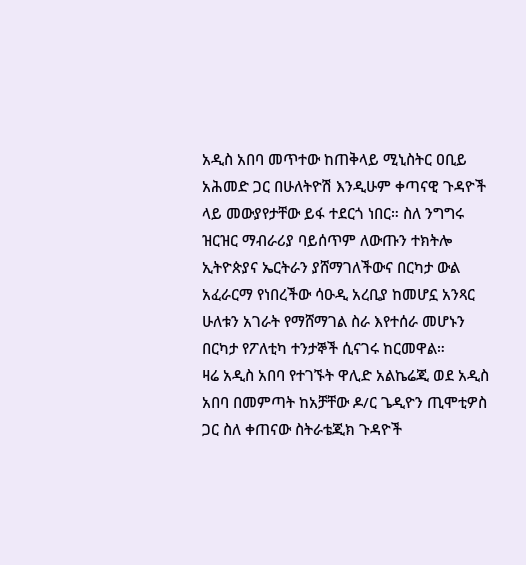አዲስ አበባ መጥተው ከጠቅላይ ሚኒስትር ዐቢይ አሕመድ ጋር በሁለትዮሽ እንዲሁም ቀጣናዊ ጉዳዮች ላይ መውያየታቸው ይፋ ተደርጎ ነበር። ስለ ንግግሩ ዝርዝር ማብራሪያ ባይሰጥም ለውጡን ተክትሎ ኢትዮጵያና ኤርትራን ያሸማገለችውና በርካታ ውል አፈራርማ የነበረችው ሳዑዲ አረቢያ ከመሆኗ አንጻር ሁለቱን አገራት የማሸማገል ስራ እየተሰራ መሆኑን በርካታ የፖለቲካ ተንታኞች ሲናገሩ ከርመዋል።
ዛሬ አዲስ አበባ የተገኙት ዋሊድ አልኬሬጂ ወደ አዲስ አበባ በመምጣት ከአቻቸው ዶ/ር ጌዲዮን ጢሞቲዎስ ጋር ስለ ቀጠናው ስትራቴጂክ ጉዳዮች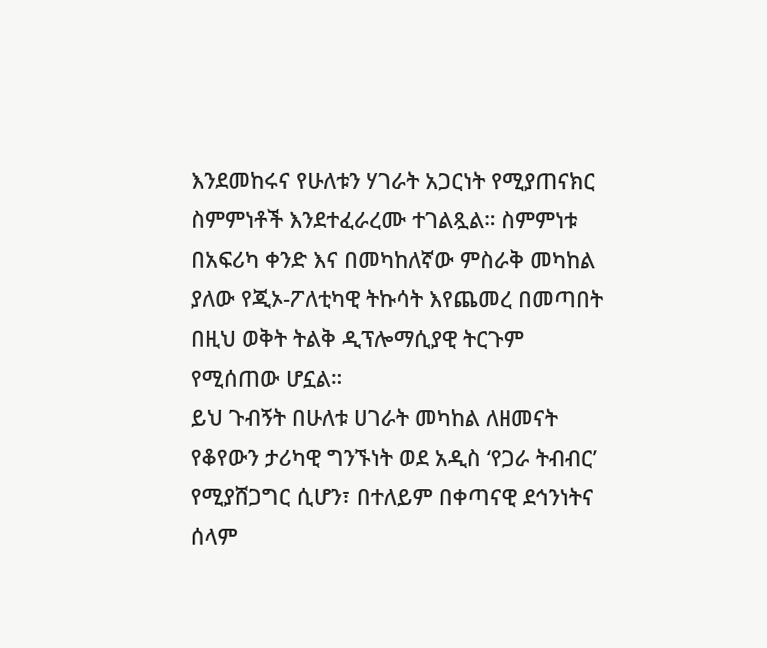እንደመከሩና የሁለቱን ሃገራት አጋርነት የሚያጠናክር ስምምነቶች እንደተፈራረሙ ተገልጿል። ስምምነቱ በአፍሪካ ቀንድ እና በመካከለኛው ምስራቅ መካከል ያለው የጂኦ-ፖለቲካዊ ትኩሳት እየጨመረ በመጣበት በዚህ ወቅት ትልቅ ዲፕሎማሲያዊ ትርጉም የሚሰጠው ሆኗል።
ይህ ጉብኝት በሁለቱ ሀገራት መካከል ለዘመናት የቆየውን ታሪካዊ ግንኙነት ወደ አዲስ ‘የጋራ ትብብር’ የሚያሸጋግር ሲሆን፣ በተለይም በቀጣናዊ ደኅንነትና ሰላም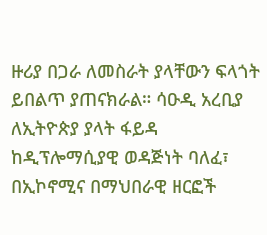ዙሪያ በጋራ ለመስራት ያላቸውን ፍላጎት ይበልጥ ያጠናክራል። ሳዑዲ አረቢያ ለኢትዮጵያ ያላት ፋይዳ ከዲፕሎማሲያዊ ወዳጅነት ባለፈ፣ በኢኮኖሚና በማህበራዊ ዘርፎች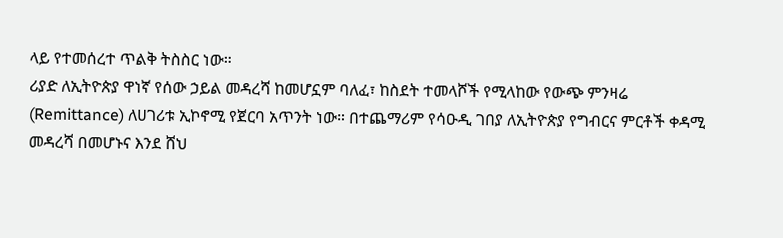ላይ የተመሰረተ ጥልቅ ትስስር ነው።
ሪያድ ለኢትዮጵያ ዋነኛ የሰው ኃይል መዳረሻ ከመሆኗም ባለፈ፣ ከስደት ተመላሾች የሚላከው የውጭ ምንዛሬ (Remittance) ለሀገሪቱ ኢኮኖሚ የጀርባ አጥንት ነው። በተጨማሪም የሳዑዲ ገበያ ለኢትዮጵያ የግብርና ምርቶች ቀዳሚ መዳረሻ በመሆኑና እንደ ሸህ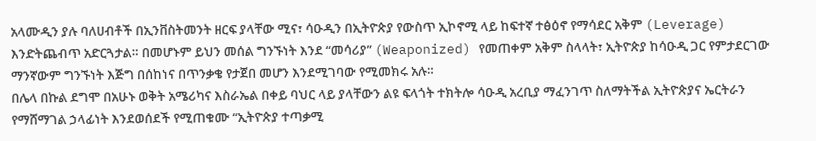አላሙዲን ያሉ ባለሀብቶች በኢንቨስትመንት ዘርፍ ያላቸው ሚና፣ ሳዑዲን በኢትዮጵያ የውስጥ ኢኮኖሚ ላይ ከፍተኛ ተፅዕኖ የማሳደር አቅም (Leverage) እንድትጨብጥ አድርጓታል። በመሆኑም ይህን መሰል ግንኙነት እንደ “መሳሪያ” (Weaponized) የመጠቀም አቅም ስላላት፣ ኢትዮጵያ ከሳዑዲ ጋር የምታደርገው ማንኛውም ግንኙነት እጅግ በሰከነና በጥንቃቄ የታጀበ መሆን እንደሚገባው የሚመክሩ አሉ።
በሌላ በኩል ደግሞ በአሁኑ ወቅት አሜሪካና እስራኤል በቀይ ባህር ላይ ያላቸውን ልዩ ፍላጎት ተክትሎ ሳዑዲ አረቢያ ማፈንገጥ ስለማትችል ኢትዮጵያና ኤርትራን የማሸማገል ኃላፊነት እንደወሰደች የሚጠቁሙ “ኢትዮጵያ ተጣቃሚ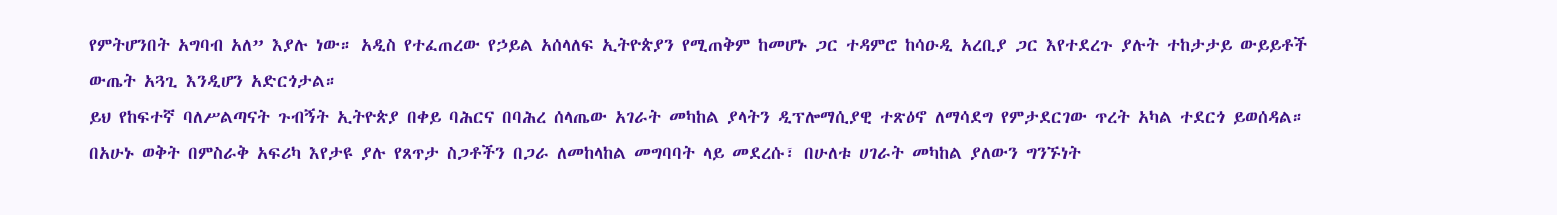የምትሆንበት አግባብ አለ” እያሉ ነው። አዲስ የተፈጠረው የኃይል አሰላለፍ ኢትዮጵያን የሚጠቅም ከመሆኑ ጋር ተዳምሮ ከሳዑዲ አረቢያ ጋር እየተደረጉ ያሉት ተከታታይ ውይይቶች ውጤት አጓጊ እንዲሆን አድርጎታል።
ይህ የከፍተኛ ባለሥልጣናት ጉብኝት ኢትዮጵያ በቀይ ባሕርና በባሕረ ሰላጤው አገራት መካከል ያላትን ዲፕሎማሲያዊ ተጽዕኖ ለማሳደግ የምታደርገው ጥረት አካል ተደርጎ ይወሰዳል። በአሁኑ ወቅት በምስራቅ አፍሪካ እየታዩ ያሉ የጸጥታ ስጋቶችን በጋራ ለመከላከል መግባባት ላይ መደረሱ፣ በሁለቱ ሀገራት መካከል ያለውን ግንኙነት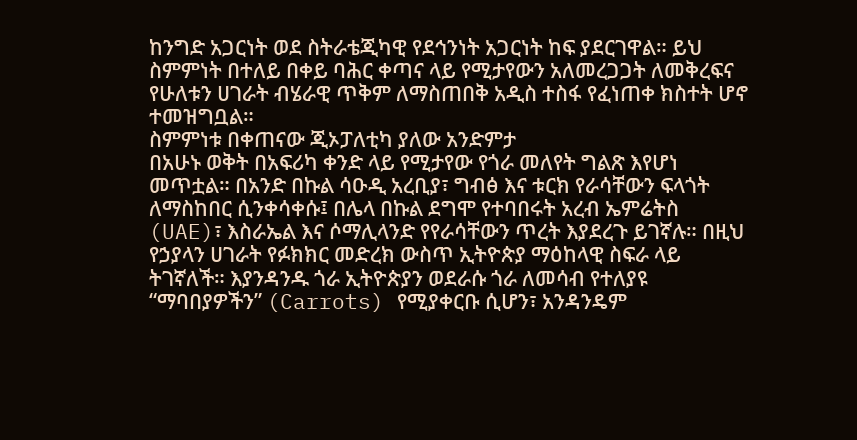ከንግድ አጋርነት ወደ ስትራቴጂካዊ የደኅንነት አጋርነት ከፍ ያደርገዋል። ይህ ስምምነት በተለይ በቀይ ባሕር ቀጣና ላይ የሚታየውን አለመረጋጋት ለመቅረፍና የሁለቱን ሀገራት ብሄራዊ ጥቅም ለማስጠበቅ አዲስ ተስፋ የፈነጠቀ ክስተት ሆኖ ተመዝግቧል።
ስምምነቱ በቀጠናው ጂኦፓለቲካ ያለው አንድምታ
በአሁኑ ወቅት በአፍሪካ ቀንድ ላይ የሚታየው የጎራ መለየት ግልጽ እየሆነ መጥቷል። በአንድ በኩል ሳዑዲ አረቢያ፣ ግብፅ እና ቱርክ የራሳቸውን ፍላጎት ለማስከበር ሲንቀሳቀሱ፤ በሌላ በኩል ደግሞ የተባበሩት አረብ ኤምሬትስ (UAE)፣ እስራኤል እና ሶማሊላንድ የየራሳቸውን ጥረት እያደረጉ ይገኛሉ። በዚህ የኃያላን ሀገራት የፉክክር መድረክ ውስጥ ኢትዮጵያ ማዕከላዊ ስፍራ ላይ ትገኛለች። እያንዳንዱ ጎራ ኢትዮጵያን ወደራሱ ጎራ ለመሳብ የተለያዩ “ማባበያዎችን” (Carrots) የሚያቀርቡ ሲሆን፣ አንዳንዴም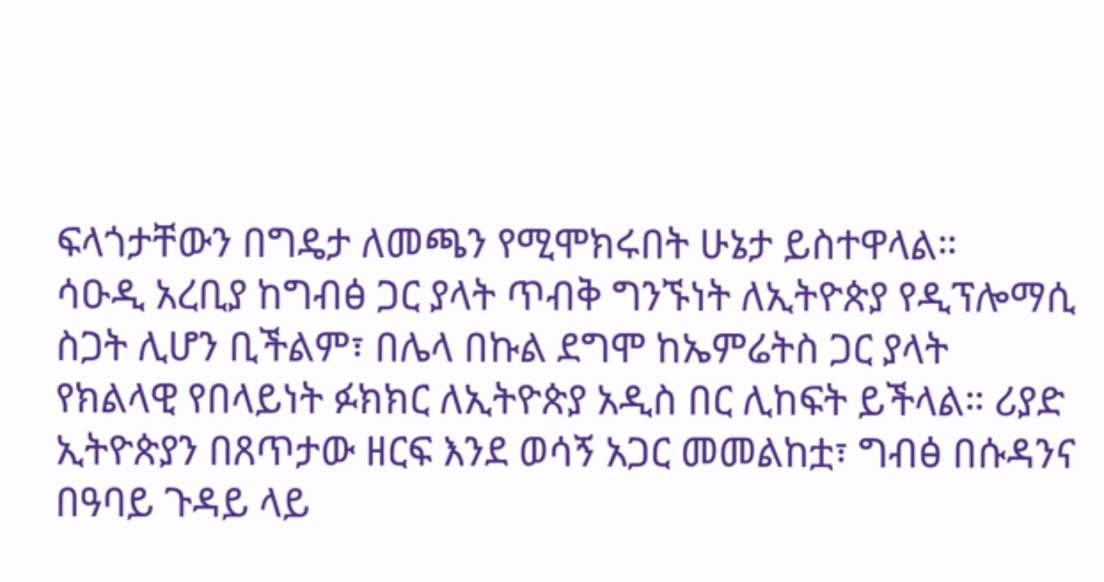ፍላጎታቸውን በግዴታ ለመጫን የሚሞክሩበት ሁኔታ ይስተዋላል።
ሳዑዲ አረቢያ ከግብፅ ጋር ያላት ጥብቅ ግንኙነት ለኢትዮጵያ የዲፕሎማሲ ስጋት ሊሆን ቢችልም፣ በሌላ በኩል ደግሞ ከኤምሬትስ ጋር ያላት የክልላዊ የበላይነት ፉክክር ለኢትዮጵያ አዲስ በር ሊከፍት ይችላል። ሪያድ ኢትዮጵያን በጸጥታው ዘርፍ እንደ ወሳኝ አጋር መመልከቷ፣ ግብፅ በሱዳንና በዓባይ ጉዳይ ላይ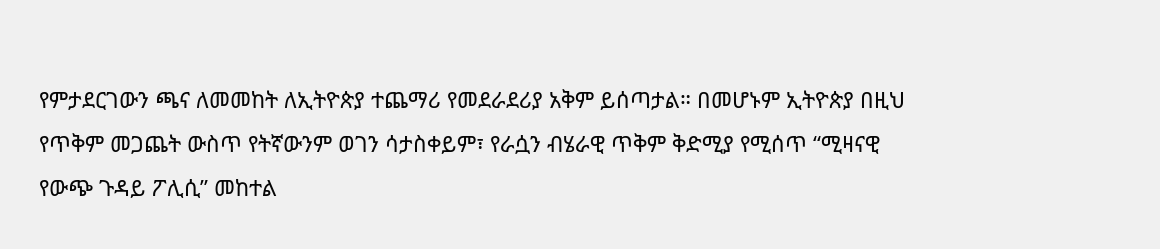የምታደርገውን ጫና ለመመከት ለኢትዮጵያ ተጨማሪ የመደራደሪያ አቅም ይሰጣታል። በመሆኑም ኢትዮጵያ በዚህ የጥቅም መጋጨት ውስጥ የትኛውንም ወገን ሳታስቀይም፣ የራሷን ብሄራዊ ጥቅም ቅድሚያ የሚሰጥ “ሚዛናዊ የውጭ ጉዳይ ፖሊሲ” መከተል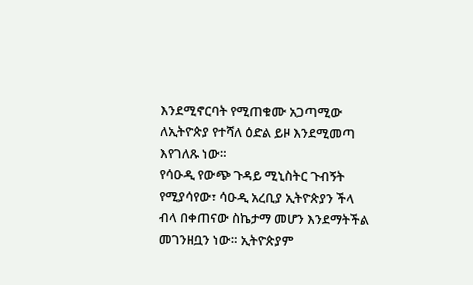እንደሚኖርባት የሚጠቁሙ አጋጣሚው ለኢትዮጵያ የተሻለ ዕድል ይዞ እንደሚመጣ እየገለጹ ነው።
የሳዑዲ የውጭ ጉዳይ ሚኒስትር ጉብኝት የሚያሳየው፣ ሳዑዲ አረቢያ ኢትዮጵያን ችላ ብላ በቀጠናው ስኬታማ መሆን እንደማትችል መገንዘቧን ነው። ኢትዮጵያም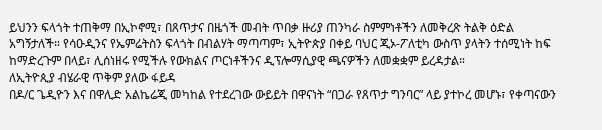ይህንን ፍላጎት ተጠቅማ በኢኮኖሚ፣ በጸጥታና በዜጎች መብት ጥበቃ ዙሪያ ጠንካራ ስምምነቶችን ለመቅረጽ ትልቅ ዕድል አግኝታለች። የሳዑዲንና የኤምሬትስን ፍላጎት በብልሃት ማጣጣም፣ ኢትዮጵያ በቀይ ባህር ጂኦ-ፖለቲካ ውስጥ ያላትን ተሰሚነት ከፍ ከማድረጉም በላይ፣ ሊሰነዘሩ የሚችሉ የውክልና ጦርነቶችንና ዲፕሎማሲያዊ ጫናዎችን ለመቋቋም ይረዳታል።
ለኢትዮጲያ ብሄራዊ ጥቅም ያለው ፋይዳ
በዶ/ር ጌዲዮን እና በዋሊድ አልኬሬጂ መካከል የተደረገው ውይይት በዋናነት “በጋራ የጸጥታ ግንባር” ላይ ያተኮረ መሆኑ፣ የቀጣናውን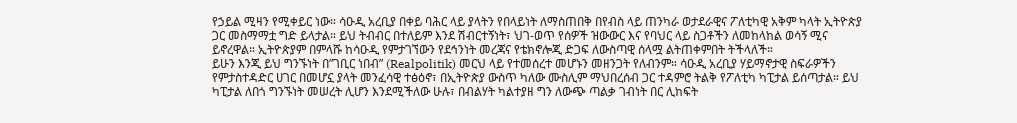የኃይል ሚዛን የሚቀይር ነው። ሳዑዲ አረቢያ በቀይ ባሕር ላይ ያላትን የበላይነት ለማስጠበቅ በየብስ ላይ ጠንካራ ወታደራዊና ፖለቲካዊ አቅም ካላት ኢትዮጵያ ጋር መስማማቷ ግድ ይላታል። ይህ ትብብር በተለይም እንደ ሽብርተኝነት፣ ህገ-ወጥ የሰዎች ዝውውር እና የባህር ላይ ስጋቶችን ለመከላከል ወሳኝ ሚና ይኖረዋል። ኢትዮጵያም በምላሹ ከሳዑዲ የምታገኘውን የደኅንነት መረጃና የቴክኖሎጂ ድጋፍ ለውስጣዊ ሰላሟ ልትጠቀምበት ትችላለች።
ይሁን እንጂ ይህ ግንኙነት በ”ገቢር ነበብ” (Realpolitik) መርህ ላይ የተመሰረተ መሆኑን መዘንጋት የለብንም። ሳዑዲ አረቢያ ሃይማኖታዊ ስፍራዎችን የምታስተዳድር ሀገር በመሆኗ ያላት መንፈሳዊ ተፅዕኖ፣ በኢትዮጵያ ውስጥ ካለው ሙስሊም ማህበረሰብ ጋር ተዳምሮ ትልቅ የፖለቲካ ካፒታል ይሰጣታል። ይህ ካፒታል ለበጎ ግንኙነት መሠረት ሊሆን እንደሚችለው ሁሉ፣ በብልሃት ካልተያዘ ግን ለውጭ ጣልቃ ገብነት በር ሊከፍት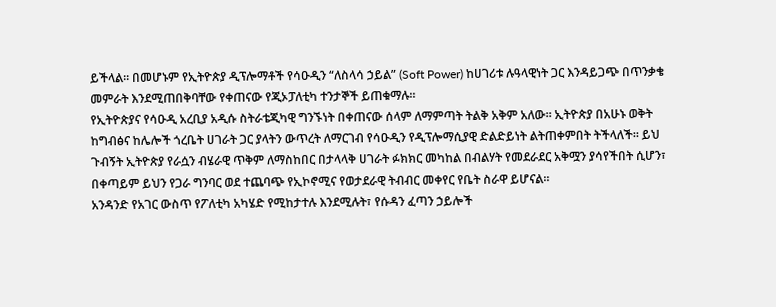ይችላል። በመሆኑም የኢትዮጵያ ዲፕሎማቶች የሳዑዲን “ለስላሳ ኃይል” (Soft Power) ከሀገሪቱ ሉዓላዊነት ጋር እንዳይጋጭ በጥንቃቄ መምራት እንደሚጠበቅባቸው የቀጠናው የጂኦፓለቲካ ተንታኞች ይጠቁማሉ።
የኢትዮጵያና የሳዑዲ አረቢያ አዲሱ ስትራቴጂካዊ ግንኙነት በቀጠናው ሰላም ለማምጣት ትልቅ አቅም አለው። ኢትዮጵያ በአሁኑ ወቅት ከግብፅና ከሌሎች ጎረቤት ሀገራት ጋር ያላትን ውጥረት ለማርገብ የሳዑዲን የዲፕሎማሲያዊ ድልድይነት ልትጠቀምበት ትችላለች። ይህ ጉብኝት ኢትዮጵያ የራሷን ብሄራዊ ጥቅም ለማስከበር በታላላቅ ሀገራት ፉክክር መካከል በብልሃት የመደራደር አቅሟን ያሳየችበት ሲሆን፣ በቀጣይም ይህን የጋራ ግንባር ወደ ተጨባጭ የኢኮኖሚና የወታደራዊ ትብብር መቀየር የቤት ስራዋ ይሆናል።
አንዳንድ የአገር ውስጥ የፖለቲካ አካሄድ የሚከታተሉ እንደሚሉት፣ የሱዳን ፈጣን ኃይሎች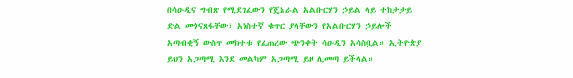በሳዑዲና ግብጽ የሚደገፈውን የጄኔራል አልቡርሃን ኃይል ላይ ተከታታይ ድል መጎናጸፋቸው፣ አነስተኛ ቁጥር ያላቸውን የአልቡርሃን ኃይሎች አጣብቂኝ ውስጥ መክተቱ የፈጠረው ጭንቀት ሳዑዲን አሳስቧል። ኢትዮጵያ ይህን አጋጣሚ እንደ መልካም አጋጣሚ ይዞ ሊመጣ ይችላል።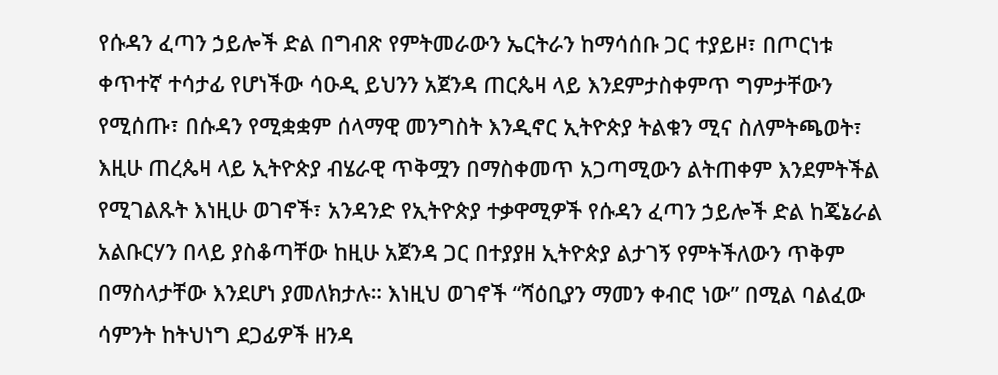የሱዳን ፈጣን ኃይሎች ድል በግብጽ የምትመራውን ኤርትራን ከማሳሰቡ ጋር ተያይዞ፣ በጦርነቱ ቀጥተኛ ተሳታፊ የሆነችው ሳዑዲ ይህንን አጀንዳ ጠርጴዛ ላይ እንደምታስቀምጥ ግምታቸውን የሚሰጡ፣ በሱዳን የሚቋቋም ሰላማዊ መንግስት እንዲኖር ኢትዮጵያ ትልቁን ሚና ስለምትጫወት፣ እዚሁ ጠረጴዛ ላይ ኢትዮጵያ ብሄራዊ ጥቅሟን በማስቀመጥ አጋጣሚውን ልትጠቀም እንደምትችል የሚገልጹት እነዚሁ ወገኖች፣ አንዳንድ የኢትዮጵያ ተቃዋሚዎች የሱዳን ፈጣን ኃይሎች ድል ከጄኔራል አልቡርሃን በላይ ያስቆጣቸው ከዚሁ አጀንዳ ጋር በተያያዘ ኢትዮጵያ ልታገኝ የምትችለውን ጥቅም በማስላታቸው እንደሆነ ያመለክታሉ። እነዚህ ወገኖች “ሻዕቢያን ማመን ቀብሮ ነው” በሚል ባልፈው ሳምንት ከትህነግ ደጋፊዎች ዘንዳ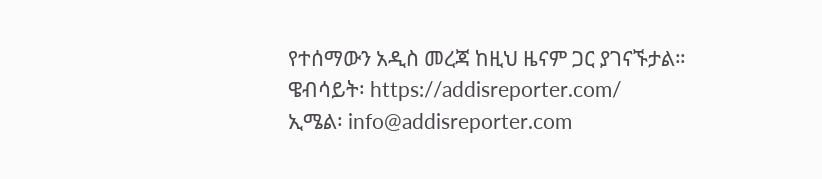የተሰማውን አዲስ መረጃ ከዚህ ዜናም ጋር ያገናኙታል።
ዌብሳይት፡ https://addisreporter.com/
ኢሜል፡ info@addisreporter.com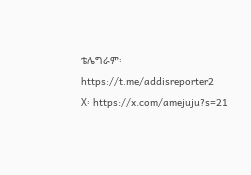ቴሌግራም፡ https://t.me/addisreporter2
X፡ https://x.com/amejuju?s=21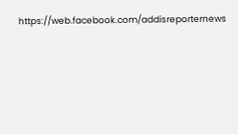https://web.facebook.com/addisreporternews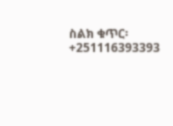ስልክ ቁጥር፡ +251116393393